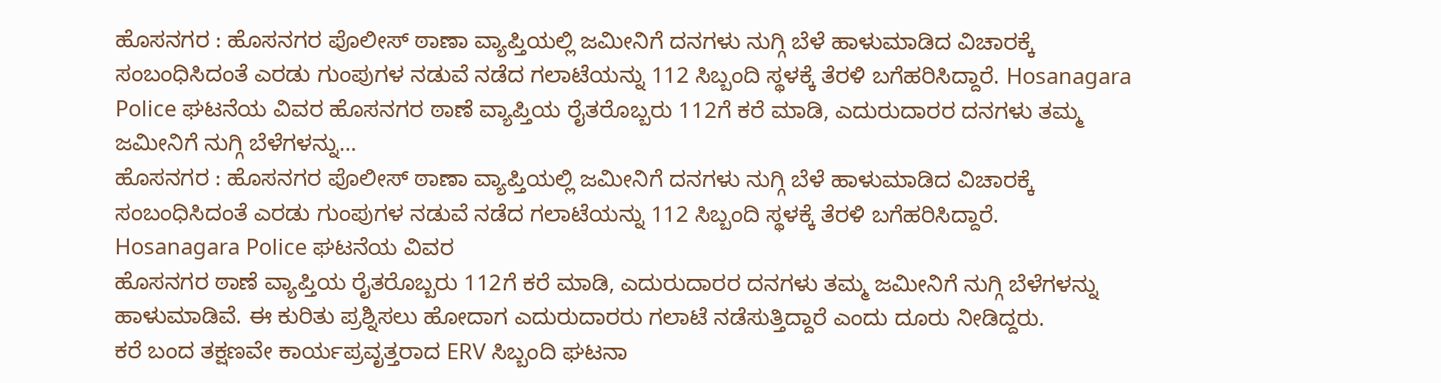ಹೊಸನಗರ : ಹೊಸನಗರ ಪೊಲೀಸ್ ಠಾಣಾ ವ್ಯಾಪ್ತಿಯಲ್ಲಿ ಜಮೀನಿಗೆ ದನಗಳು ನುಗ್ಗಿ ಬೆಳೆ ಹಾಳುಮಾಡಿದ ವಿಚಾರಕ್ಕೆ ಸಂಬಂಧಿಸಿದಂತೆ ಎರಡು ಗುಂಪುಗಳ ನಡುವೆ ನಡೆದ ಗಲಾಟೆಯನ್ನು 112 ಸಿಬ್ಬಂದಿ ಸ್ಥಳಕ್ಕೆ ತೆರಳಿ ಬಗೆಹರಿಸಿದ್ದಾರೆ. Hosanagara Police ಘಟನೆಯ ವಿವರ ಹೊಸನಗರ ಠಾಣೆ ವ್ಯಾಪ್ತಿಯ ರೈತರೊಬ್ಬರು 112ಗೆ ಕರೆ ಮಾಡಿ, ಎದುರುದಾರರ ದನಗಳು ತಮ್ಮ ಜಮೀನಿಗೆ ನುಗ್ಗಿ ಬೆಳೆಗಳನ್ನು…
ಹೊಸನಗರ : ಹೊಸನಗರ ಪೊಲೀಸ್ ಠಾಣಾ ವ್ಯಾಪ್ತಿಯಲ್ಲಿ ಜಮೀನಿಗೆ ದನಗಳು ನುಗ್ಗಿ ಬೆಳೆ ಹಾಳುಮಾಡಿದ ವಿಚಾರಕ್ಕೆ ಸಂಬಂಧಿಸಿದಂತೆ ಎರಡು ಗುಂಪುಗಳ ನಡುವೆ ನಡೆದ ಗಲಾಟೆಯನ್ನು 112 ಸಿಬ್ಬಂದಿ ಸ್ಥಳಕ್ಕೆ ತೆರಳಿ ಬಗೆಹರಿಸಿದ್ದಾರೆ.
Hosanagara Police ಘಟನೆಯ ವಿವರ
ಹೊಸನಗರ ಠಾಣೆ ವ್ಯಾಪ್ತಿಯ ರೈತರೊಬ್ಬರು 112ಗೆ ಕರೆ ಮಾಡಿ, ಎದುರುದಾರರ ದನಗಳು ತಮ್ಮ ಜಮೀನಿಗೆ ನುಗ್ಗಿ ಬೆಳೆಗಳನ್ನು ಹಾಳುಮಾಡಿವೆ. ಈ ಕುರಿತು ಪ್ರಶ್ನಿಸಲು ಹೋದಾಗ ಎದುರುದಾರರು ಗಲಾಟೆ ನಡೆಸುತ್ತಿದ್ದಾರೆ ಎಂದು ದೂರು ನೀಡಿದ್ದರು.
ಕರೆ ಬಂದ ತಕ್ಷಣವೇ ಕಾರ್ಯಪ್ರವೃತ್ತರಾದ ERV ಸಿಬ್ಬಂದಿ ಘಟನಾ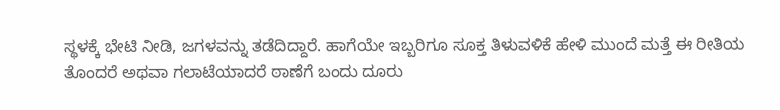ಸ್ಥಳಕ್ಕೆ ಭೇಟಿ ನೀಡಿ, ಜಗಳವನ್ನು ತಡೆದಿದ್ದಾರೆ. ಹಾಗೆಯೇ ಇಬ್ಬರಿಗೂ ಸೂಕ್ತ ತಿಳುವಳಿಕೆ ಹೇಳಿ ಮುಂದೆ ಮತ್ತೆ ಈ ರೀತಿಯ ತೊಂದರೆ ಅಥವಾ ಗಲಾಟೆಯಾದರೆ ಠಾಣೆಗೆ ಬಂದು ದೂರು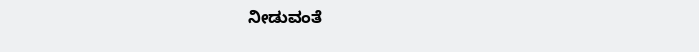ನೀಡುವಂತೆ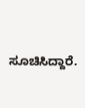ಸೂಚಿಸಿದ್ದಾರೆ.